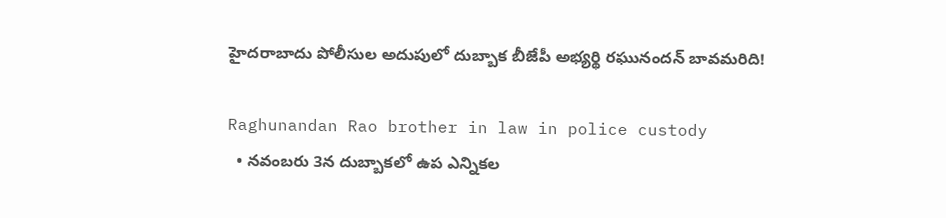హైదరాబాదు పోలీసుల అదుపులో దుబ్బాక బీజేపీ అభ్యర్థి రఘునందన్ బావమరిది!

Raghunandan Rao brother in law in police custody
  • నవంబరు 3న దుబ్బాకలో ఉప ఎన్నికల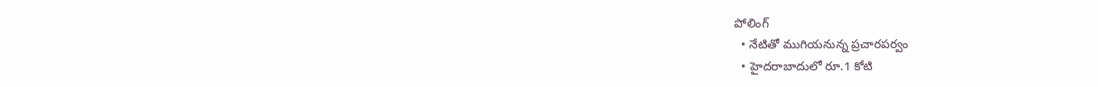పోలింగ్
  • నేటితో ముగియనున్న ప్రచారపర్వం
  • హైదరాబాదులో రూ.1 కోటి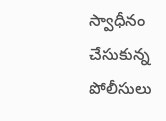స్వాధీనం చేసుకున్న పోలీసులు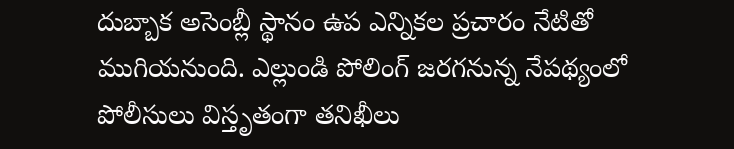దుబ్బాక అసెంబ్లీ స్థానం ఉప ఎన్నికల ప్రచారం నేటితో ముగియనుంది. ఎల్లుండి పోలింగ్ జరగనున్న నేపథ్యంలో పోలీసులు విస్తృతంగా తనిఖీలు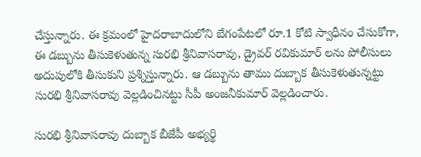చేస్తున్నారు. ఈ క్రమంలో హైదరాబాదులోని బేగంపేటలో రూ.1 కోటి స్వాధీనం చేసుకోగా, ఈ డబ్బును తీసుకెళుతున్న సురభి శ్రీనివాసరావు, డ్రైవర్ రవికుమార్ లను పోలీసులు అదుపులోకి తీసుకుని ప్రశ్నిస్తున్నారు. ఆ డబ్బును తాము దుబ్బాక తీసుకెళుతున్నట్టు సురభి శ్రీనివాసరావు వెల్లడించినట్టు సీపీ అంజనీకుమార్ వెల్లడించారు.

సురభి శ్రీనివాసరావు దుబ్బాక బీజేపీ అభ్యర్థి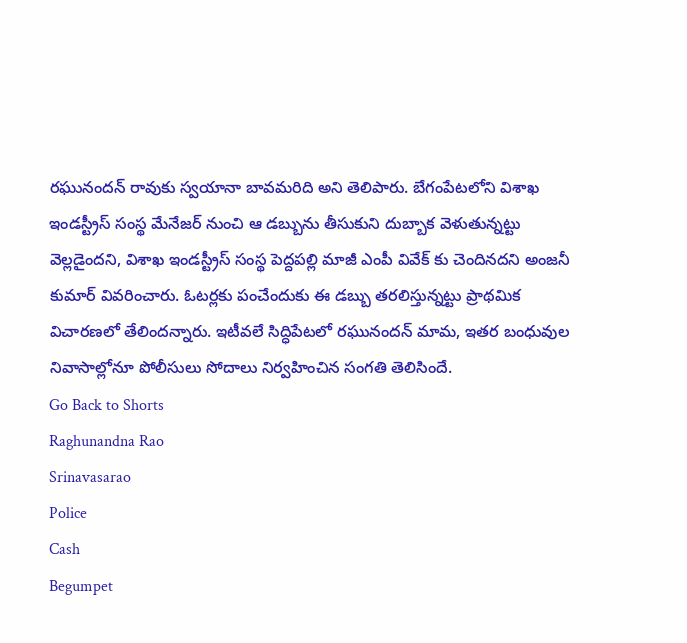రఘునందన్ రావుకు స్వయానా బావమరిది అని తెలిపారు. బేగంపేటలోని విశాఖ ఇండస్ట్రీస్ సంస్థ మేనేజర్ నుంచి ఆ డబ్బును తీసుకుని దుబ్బాక వెళుతున్నట్టు వెల్లడైందని, విశాఖ ఇండస్ట్రీస్ సంస్థ పెద్దపల్లి మాజీ ఎంపీ వివేక్ కు చెందినదని అంజనీ కుమార్ వివరించారు. ఓటర్లకు పంచేందుకు ఈ డబ్బు తరలిస్తున్నట్టు ప్రాథమిక విచారణలో తేలిందన్నారు. ఇటీవలే సిద్ధిపేటలో రఘునందన్ మామ, ఇతర బంధువుల నివాసాల్లోనూ పోలీసులు సోదాలు నిర్వహించిన సంగతి తెలిసిందే.
Go Back to Shorts
Raghunandna Rao
Srinavasarao
Police
Cash
Begumpet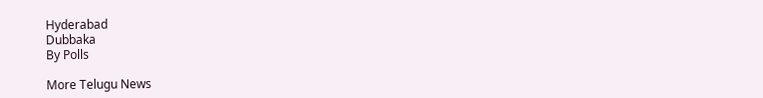Hyderabad
Dubbaka
By Polls

More Telugu News